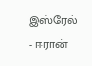இஸ்ரேல் - ஈரான்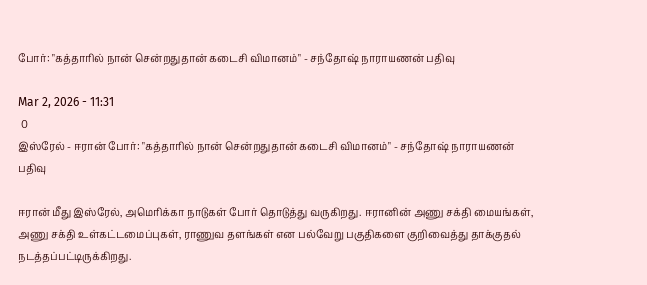போர்: "கத்தாரில் நான் சென்றதுதான் கடைசி விமானம்" - சந்தோஷ் நாராயணன் பதிவு

Mar 2, 2026 - 11:31
 0
இஸ்ரேல் - ஈரான் போர்: "கத்தாரில் நான் சென்றதுதான் கடைசி விமானம்" - சந்தோஷ் நாராயணன் பதிவு

ஈரான் மீது இஸ்ரேல், அமெரிக்கா நாடுகள் போர் தொடுத்து வருகிறது. ஈரானின் அணு சக்தி மையங்கள், அணு சக்தி உள்கட்டமைப்புகள், ராணுவ தளங்கள் என பல்வேறு பகுதிகளை குறிவைத்து தாக்குதல் நடத்தப்பட்டிருக்கிறது.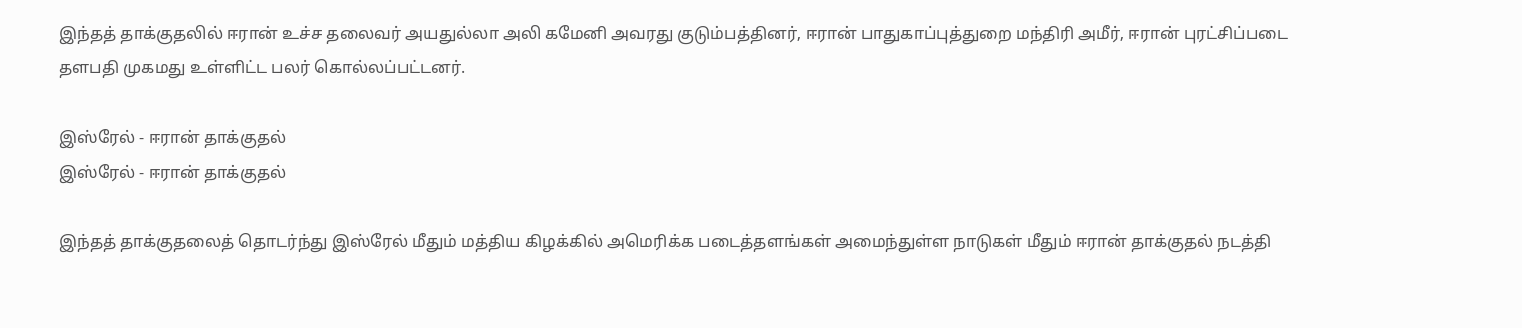இந்தத் தாக்குதலில் ஈரான் உச்ச தலைவர் அயதுல்லா அலி கமேனி அவரது குடும்பத்தினர், ஈரான் பாதுகாப்புத்துறை மந்திரி அமீர், ஈரான் புரட்சிப்படை தளபதி முகமது உள்ளிட்ட பலர் கொல்லப்பட்டனர்.

இஸ்ரேல் - ஈரான் தாக்குதல்
இஸ்ரேல் - ஈரான் தாக்குதல்

இந்தத் தாக்குதலைத் தொடர்ந்து இஸ்ரேல் மீதும் மத்திய கிழக்கில் அமெரிக்க படைத்தளங்கள் அமைந்துள்ள நாடுகள் மீதும் ஈரான் தாக்குதல் நடத்தி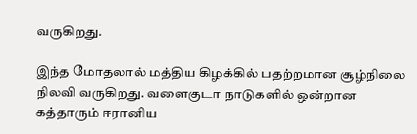வருகிறது.

இந்த மோதலால் மத்திய கிழக்கில் பதற்றமான சூழ்நிலை நிலவி வருகிறது. வளைகுடா நாடுகளில் ஒன்றான கத்தாரும் ஈரானிய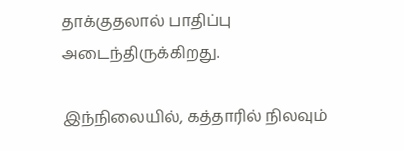தாக்குதலால் பாதிப்பு அடைந்திருக்கிறது.

இந்நிலையில், கத்தாரில் நிலவும்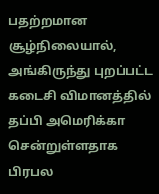பதற்றமான சூழ்நிலையால், அங்கிருந்து புறப்பட்ட கடைசி விமானத்தில் தப்பி அமெரிக்கா சென்றுள்ளதாக பிரபல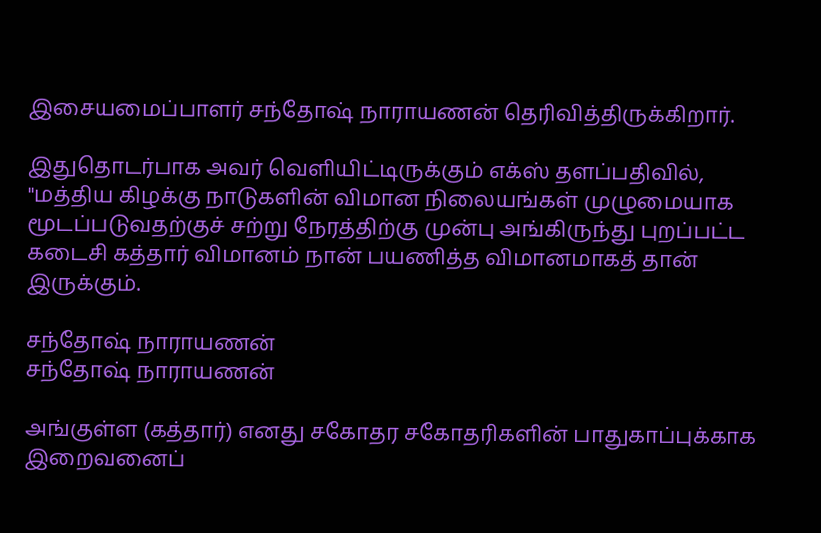இசையமைப்பாளர் சந்தோஷ் நாராயணன் தெரிவித்திருக்கிறார்.

இதுதொடர்பாக அவர் வெளியிட்டிருக்கும் எக்ஸ் தளப்பதிவில், "மத்திய கிழக்கு நாடுகளின் விமான நிலையங்கள் முழுமையாக மூடப்படுவதற்குச் சற்று நேரத்திற்கு முன்பு அங்கிருந்து புறப்பட்ட கடைசி கத்தார் விமானம் நான் பயணித்த விமானமாகத் தான் இருக்கும்.

சந்தோஷ் நாராயணன்
சந்தோஷ் நாராயணன்

அங்குள்ள (கத்தார்) எனது சகோதர சகோதரிகளின் பாதுகாப்புக்காக இறைவனைப்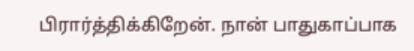பிரார்த்திக்கிறேன். நான் பாதுகாப்பாக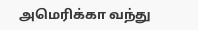அமெரிக்கா வந்து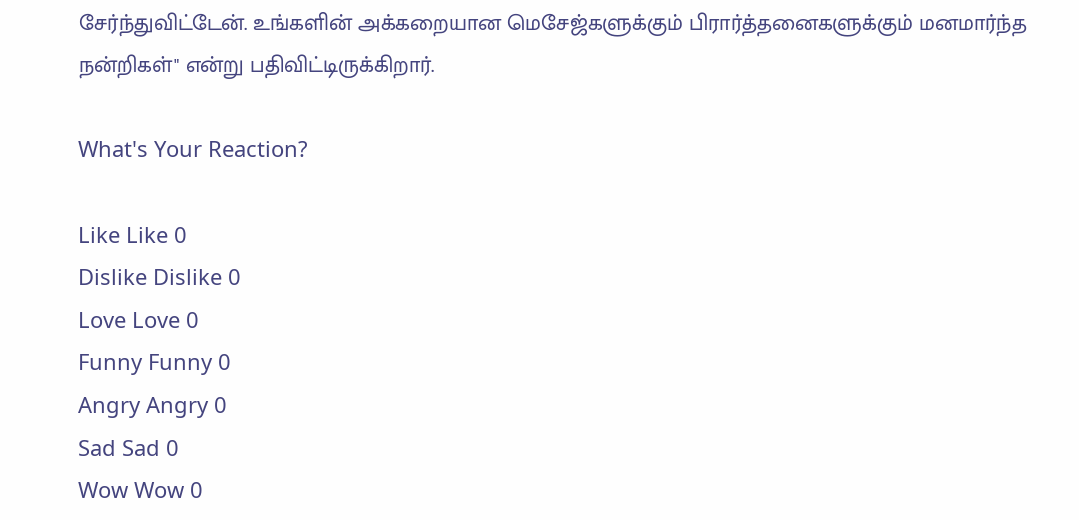சேர்ந்துவிட்டேன். உங்களின் அக்கறையான மெசேஜ்களுக்கும் பிரார்த்தனைகளுக்கும் மனமார்ந்த நன்றிகள்" என்று பதிவிட்டிருக்கிறார்.

What's Your Reaction?

Like Like 0
Dislike Dislike 0
Love Love 0
Funny Funny 0
Angry Angry 0
Sad Sad 0
Wow Wow 0